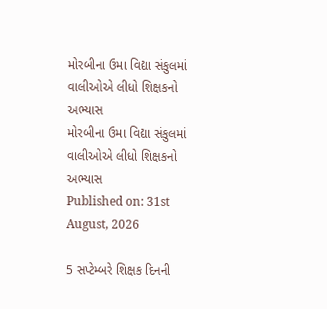મોરબીના ઉમા વિદ્યા સંકુલમાં વાલીઓએ લીધો શિક્ષકનો અભ્યાસ
મોરબીના ઉમા વિદ્યા સંકુલમાં વાલીઓએ લીધો શિક્ષકનો અભ્યાસ
Published on: 31st August, 2026

5 સપ્ટેમ્બરે શિક્ષક દિનની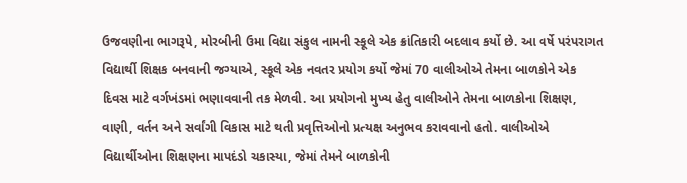ઉજવણીના ભાગરૂપે, મોરબીની ઉમા વિદ્યા સંકુલ નામની સ્કૂલે એક ક્રાંતિકારી બદલાવ કર્યો છે. આ વર્ષે પરંપરાગત વિદ્યાર્થી શિક્ષક બનવાની જગ્યાએ, સ્કૂલે એક નવતર પ્રયોગ કર્યો જેમાં 70 વાલીઓએ તેમના બાળકોને એક દિવસ માટે વર્ગખંડમાં ભણાવવાની તક મેળવી. આ પ્રયોગનો મુખ્ય હેતુ વાલીઓને તેમના બાળકોના શિક્ષણ, વાણી, વર્તન અને સર્વાંગી વિકાસ માટે થતી પ્રવૃત્તિઓનો પ્રત્યક્ષ અનુભવ કરાવવાનો હતો. વાલીઓએ વિદ્યાર્થીઓના શિક્ષણના માપદંડો ચકાસ્યા, જેમાં તેમને બાળકોની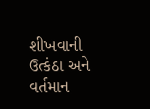શીખવાની ઉત્કંઠા અને વર્તમાન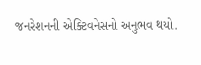જનરેશનની એક્ટિવનેસનો અનુભવ થયો.